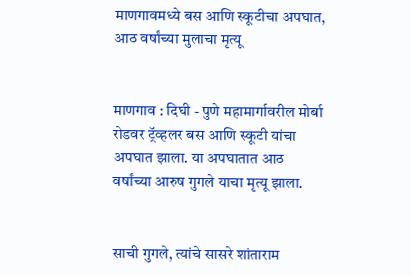माणगावमध्ये बस आणि स्कूटीचा अपघात, आठ वर्षांच्या मुलाचा मृत्यू


माणगाव : दिघी - पुणे महामार्गावरील मोर्बा रोडवर ट्रॅव्हलर बस आणि स्कूटी यांचा अपघात झाला. या अपघातात आठ वर्षांच्या आरुष गुगले याचा मृत्यू झाला.


साची गुगले, त्यांचे सासरे शांताराम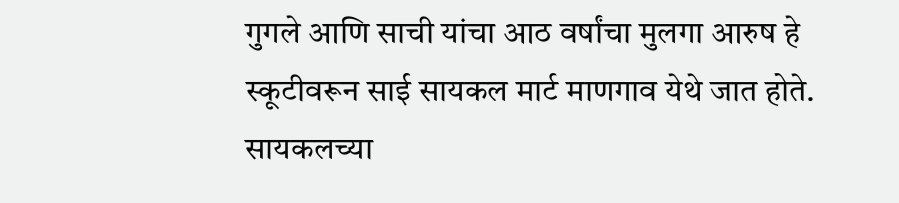गुगले आणि साची यांचा आठ वर्षांचा मुलगा आरुष हे स्कूटीवरून साई सायकल मार्ट माणगाव येथे जात होते. सायकलच्या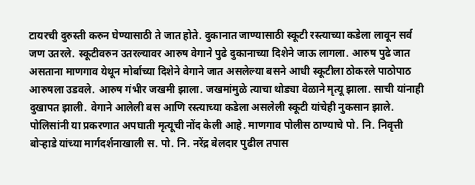टायरची दुरुस्ती करुन घेण्यासाठी ते जात होते. दुकानात जाण्यासाठी स्कूटी रस्त्याच्या कडेला लावून सर्व जण उतरले. स्कूटीवरुन उतरल्यावर आरुष वेगाने पुढे दुकानाच्या दिशेने जाऊ लागला. आरुष पुढे जात असताना माणगाव येथून मोर्बाच्या दिशेने वेगाने जात असलेल्या बसने आधी स्कूटीला ठोकरले पाठोपाठ आरुषला उडवले. आरुष गंभीर जखमी झाला. जखमांमुळे त्याचा थोड्या वेळाने मृत्यू झाला. साची यांनाही दुखापत झाली. वेगाने आलेली बस आणि रस्त्याच्या कडेला असलेली स्कूटी यांचेही नुकसान झाले. पोलिसांनी या प्रकरणात अपघाती मृत्यूची नोंद केली आहे. माणगाव पोलीस ठाण्याचे पो. नि. निवृत्ती बोऱ्हाडे यांच्या मार्गदर्शनाखाली स. पो. नि. नरेंद्र बेलदार पुढील तपास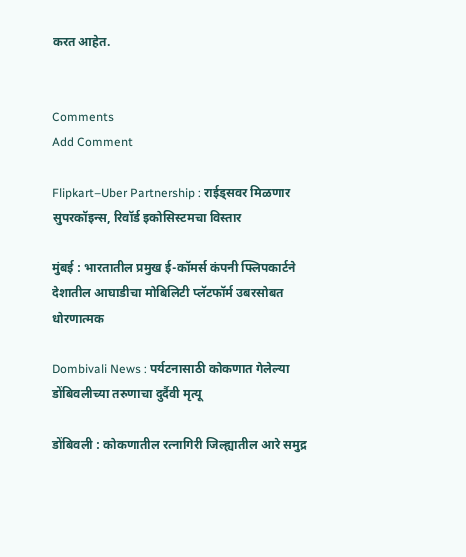करत आहेत.


Comments
Add Comment

Flipkart–Uber Partnership : राईड्सवर मिळणार सुपरकॉइन्स, रिवॉर्ड इकोसिस्टमचा विस्तार

मुंबई : भारतातील प्रमुख ई-कॉमर्स कंपनी फ्लिपकार्टने देशातील आघाडीचा मोबिलिटी प्लॅटफॉर्म उबरसोबत धोरणात्मक

Dombivali News : पर्यटनासाठी कोकणात गेलेल्या डोंबिवलीच्या तरुणाचा दुर्दैवी मृत्यू

डोंबिवली : कोकणातील रत्नागिरी जिल्ह्यातील आरे समुद्र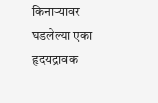किनाऱ्यावर घडलेल्या एका हृदयद्रावक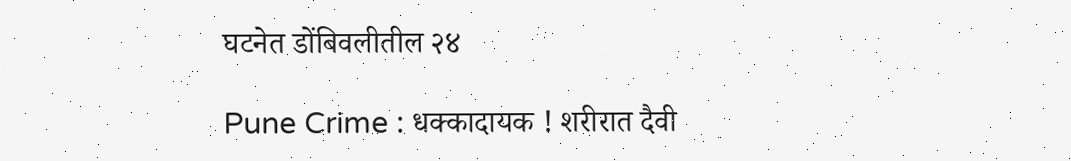घटनेत डोंबिवलीतील २४

Pune Crime : धक्कादायक ! शरीरात दैवी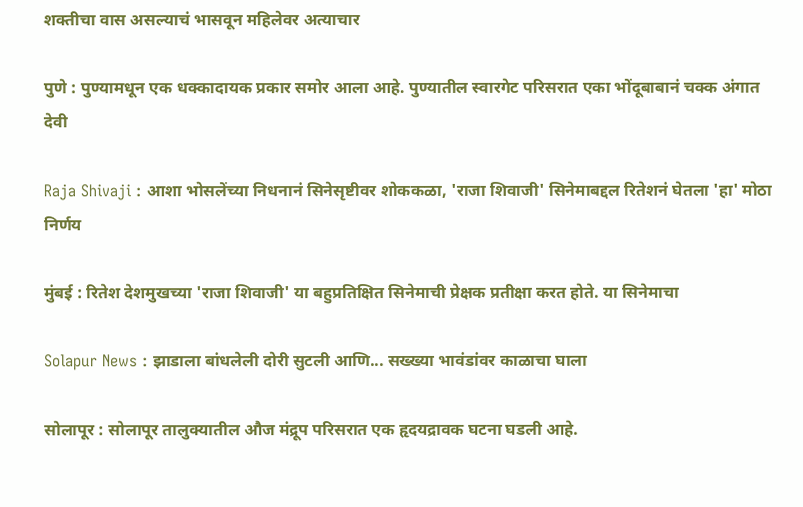शक्तीचा वास असल्याचं भासवून महिलेवर अत्याचार

पुणे : पुण्यामधून एक धक्कादायक प्रकार समोर आला आहे. पुण्यातील स्वारगेट परिसरात एका भोंदूबाबानं चक्क अंगात देवी

Raja Shivaji : आशा भोसलेंच्या निधनानं सिनेसृष्टीवर शोककळा, 'राजा शिवाजी' सिनेमाबद्दल रितेशनं घेतला 'हा' मोठा निर्णय

मुंबई : रितेश देशमुखच्या 'राजा शिवाजी' या बहुप्रतिक्षित सिनेमाची प्रेक्षक प्रतीक्षा करत होते. या सिनेमाचा

Solapur News : झाडाला बांधलेली दोरी सुटली आणि... सख्ख्या भावंडांवर काळाचा घाला

सोलापूर : सोलापूर तालुक्यातील औज मंद्रूप परिसरात एक हृदयद्रावक घटना घडली आहे.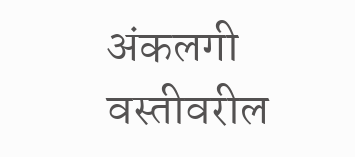अंकलगी वस्तीवरील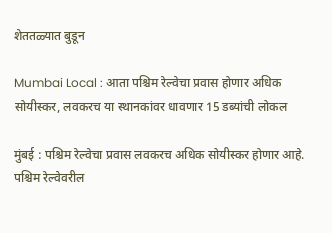शेततळ्यात बुडून

Mumbai Local : आता पश्चिम रेल्वेचा प्रवास होणार अधिक सोयीस्कर, लवकरच या स्थानकांवर धावणार 15 डब्यांची लोकल

मुंबई : पश्चिम रेल्वेचा प्रवास लवकरच अधिक सोयीस्कर होणार आहे. पश्चिम रेल्वेवरील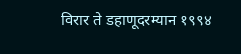विरार ते डहाणूदरम्यान १९९४